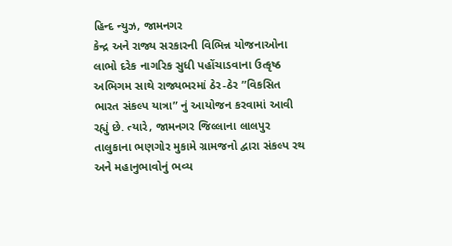હિન્દ ન્યુઝ, જામનગર
કેન્દ્ર અને રાજ્ય સરકારની વિભિન્ન યોજનાઓના લાભો દરેક નાગરિક સુધી પહોંચાડવાના ઉત્કૃષ્ઠ અભિગમ સાથે રાજ્યભરમાં ઠેર-ઠેર ”વિકસિત ભારત સંકલ્પ યાત્રા” નું આયોજન કરવામાં આવી રહ્યું છે. ત્યારે, જામનગર જિલ્લાના લાલપુર તાલુકાના ભણગોર મુકામે ગ્રામજનો દ્વારા સંકલ્પ રથ અને મહાનુભાવોનું ભવ્ય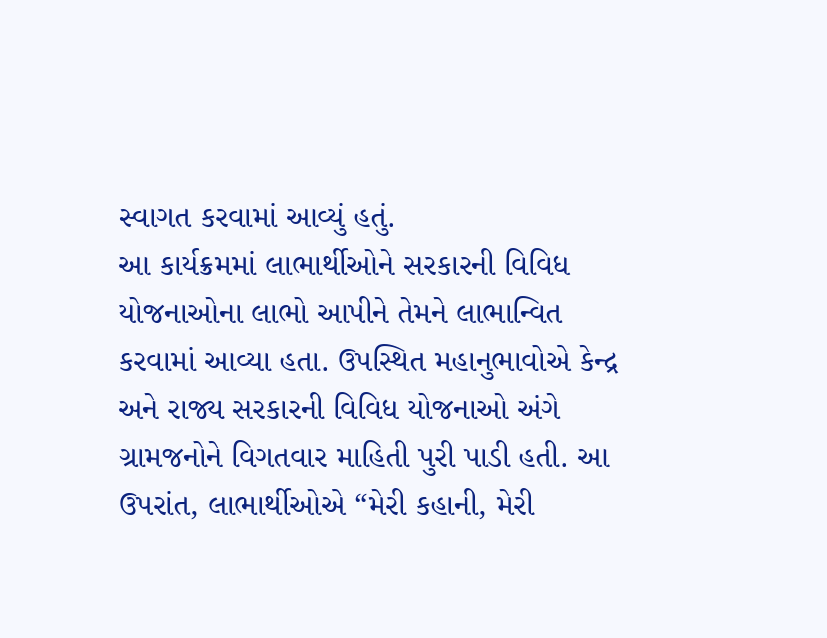સ્વાગત કરવામાં આવ્યું હતું.
આ કાર્યક્રમમાં લાભાર્થીઓને સરકારની વિવિધ યોજનાઓના લાભો આપીને તેમને લાભાન્વિત કરવામાં આવ્યા હતા. ઉપસ્થિત મહાનુભાવોએ કેન્દ્ર અને રાજ્ય સરકારની વિવિધ યોજનાઓ અંગે ગ્રામજનોને વિગતવાર માહિતી પુરી પાડી હતી. આ ઉપરાંત, લાભાર્થીઓએ “મેરી કહાની, મેરી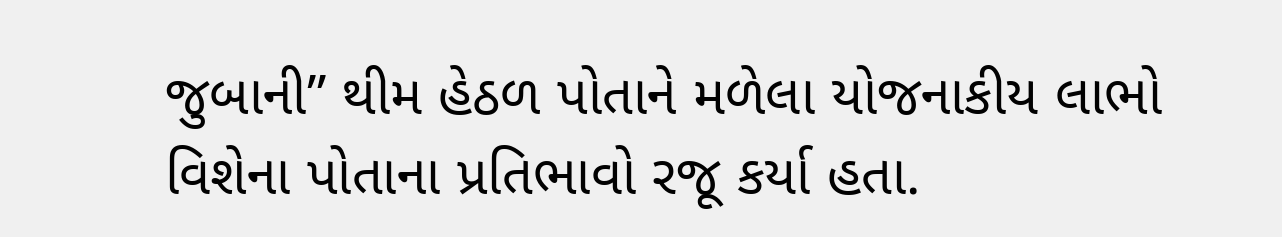જુબાની” થીમ હેઠળ પોતાને મળેલા યોજનાકીય લાભો વિશેના પોતાના પ્રતિભાવો રજૂ કર્યા હતા.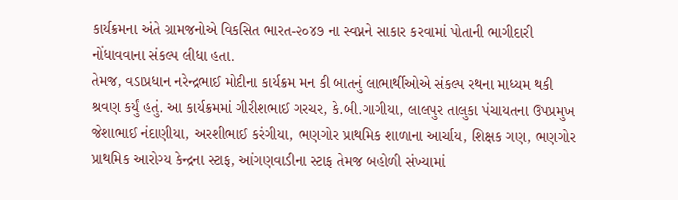કાર્યક્રમના અંતે ગ્રામજનોએ વિકસિત ભારત-૨૦૪૭ ના સ્વપ્નને સાકાર કરવામાં પોતાની ભાગીદારી નોંધાવવાના સંકલ્પ લીધા હતા.
તેમજ, વડાપ્રધાન નરેન્દ્રભાઈ મોદીના કાર્યક્રમ મન કી બાતનું લાભાર્થીઓએ સંકલ્પ રથના માધ્યમ થકી શ્રવણ કર્યું હતું. આ કાર્યક્રમમાં ગીરીશભાઈ ગરચર, કે.બી.ગાગીયા, લાલપુર તાલુકા પંચાયતના ઉપપ્રમુખ જેશાભાઈ નંદાણીયા, અરશીભાઈ કરંગીયા, ભણગોર પ્રાથમિક શાળાના આર્ચાય, શિક્ષક ગણ, ભણગોર પ્રાથમિક આરોગ્ય કેન્દ્રના સ્ટાફ, આંગણવાડીના સ્ટાફ તેમજ બહોળી સંખ્યામાં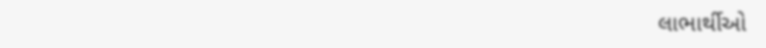લાભાર્થીઓ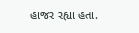હાજર રહ્યા હતા.